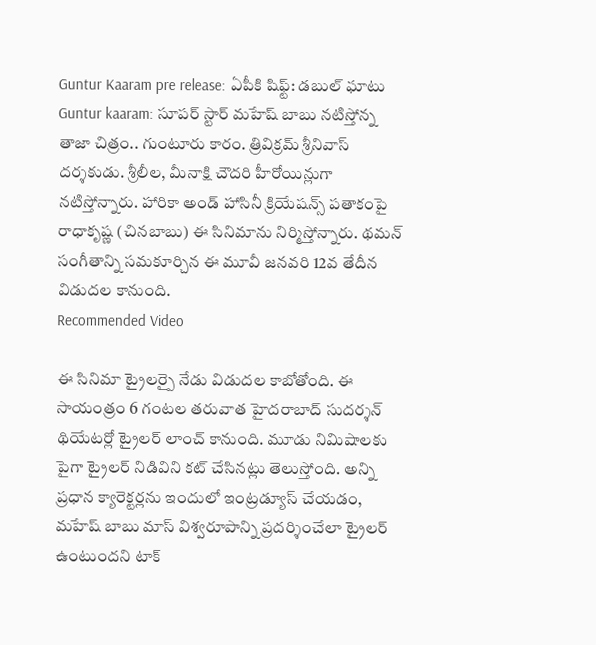Guntur Kaaram pre release: ఏపీకి షిఫ్ట్: డబుల్ ఘాటు
Guntur kaaram: సూపర్ స్టార్ మహేష్ బాబు నటిస్తోన్న తాజా చిత్రం.. గుంటూరు కారం. త్రివిక్రమ్ శ్రీనివాస్ దర్శకుడు. శ్రీలీల, మీనాక్షి చౌదరి హీరోయిన్లుగా నటిస్తోన్నారు. హారికా అండ్ హాసినీ క్రియేషన్స్ పతాకంపై రాధాకృష్ణ (చినబాబు) ఈ సినిమాను నిర్మిస్తోన్నారు. థమన్ సంగీతాన్ని సమకూర్చిన ఈ మూవీ జనవరి 12వ తేదీన విడుదల కానుంది.
Recommended Video

ఈ సినిమా ట్రైలర్పై నేడు విడుదల కాబోతోంది. ఈ సాయంత్రం 6 గంటల తరువాత హైదరాబాద్ సుదర్శన్ థియేటర్లో ట్రైలర్ లాంచ్ కానుంది. మూడు నిమిషాలకు పైగా ట్రైలర్ నిడివిని కట్ చేసినట్లు తెలుస్తోంది. అన్ని ప్రధాన క్యారెక్టర్లను ఇందులో ఇంట్రడ్యూస్ చేయడం, మహేష్ బాబు మాస్ విశ్వరూపాన్ని ప్రదర్శించేలా ట్రైలర్ ఉంటుందని టాక్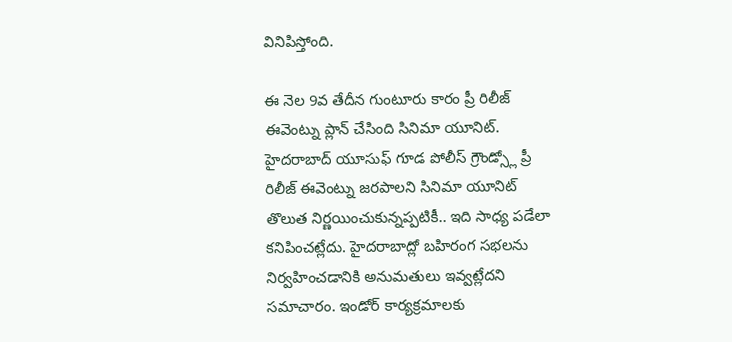వినిపిస్తోంది.

ఈ నెల 9వ తేదీన గుంటూరు కారం ప్రీ రిలీజ్ ఈవెంట్ను ప్లాన్ చేసింది సినిమా యూనిట్. హైదరాబాద్ యూసుఫ్ గూడ పోలీస్ గ్రౌండ్స్లో ప్రీ రిలీజ్ ఈవెంట్ను జరపాలని సినిమా యూనిట్ తొలుత నిర్ణయించుకున్నప్పటికీ.. ఇది సాధ్య పడేలా కనిపించట్లేదు. హైదరాబాద్లో బహిరంగ సభలను నిర్వహించడానికి అనుమతులు ఇవ్వట్లేదని సమాచారం. ఇండోర్ కార్యక్రమాలకు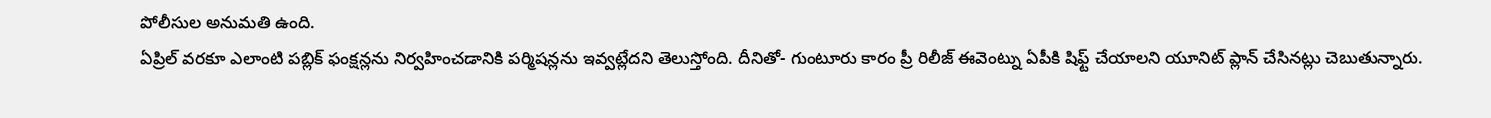పోలీసుల అనుమతి ఉంది.
ఏప్రిల్ వరకూ ఎలాంటి పబ్లిక్ ఫంక్షన్లను నిర్వహించడానికి పర్మిషన్లను ఇవ్వట్లేదని తెలుస్తోంది. దీనితో- గుంటూరు కారం ప్రీ రిలీజ్ ఈవెంట్ను ఏపీకి షిఫ్ట్ చేయాలని యూనిట్ ప్లాన్ చేసినట్లు చెబుతున్నారు.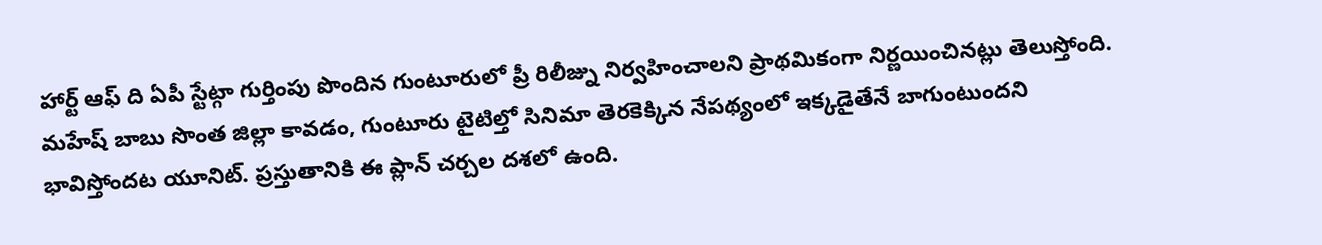హార్ట్ ఆఫ్ ది ఏపీ స్టేట్గా గుర్తింపు పొందిన గుంటూరులో ప్రీ రిలీజ్ను నిర్వహించాలని ప్రాథమికంగా నిర్ణయించినట్లు తెలుస్తోంది.
మహేష్ బాబు సొంత జిల్లా కావడం, గుంటూరు టైటిల్తో సినిమా తెరకెక్కిన నేపథ్యంలో ఇక్కడైతేనే బాగుంటుందని భావిస్తోందట యూనిట్. ప్రస్తుతానికి ఈ ప్లాన్ చర్చల దశలో ఉంది.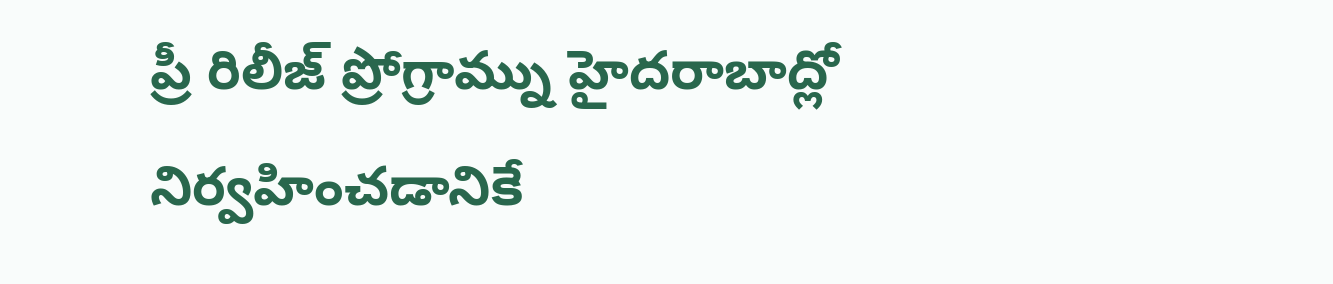ప్రీ రిలీజ్ ప్రోగ్రామ్ను హైదరాబాద్లో నిర్వహించడానికే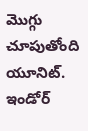మొగ్గు చూపుతోంది యూనిట్. ఇండోర్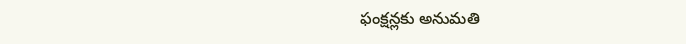ఫంక్షన్లకు అనుమతి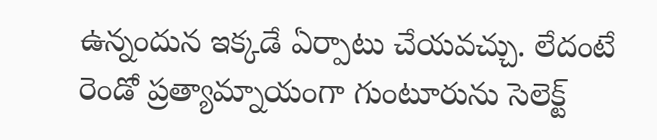ఉన్నందున ఇక్కడే ఏర్పాటు చేయవచ్చు. లేదంటే రెండో ప్రత్యామ్నాయంగా గుంటూరును సెలెక్ట్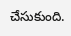చేసుకుంది.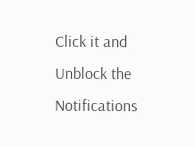Click it and Unblock the Notifications